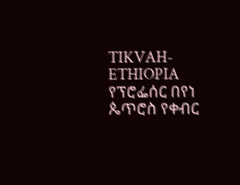TIKVAH-ETHIOPIA
የፕሮፌሰር በየነ ጴጥሮስ የቀብር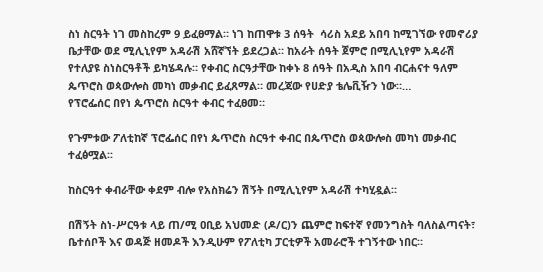ስነ ስርዓት ነገ መስከረም 9 ይፈፀማል። ነገ ከጠዋቱ 3 ሰዓት  ሳሪስ አደይ አበባ ከሚገኘው የመኖሪያ ቤታቸው ወደ ሚሊኒየም አዳራሽ አሸኛኘት ይደረጋል። ከአራት ሰዓት ጀምሮ በሚሊኒየም አዳራሽ የተለያዩ ስነስርዓቶች ይካሄዳሉ። የቀብር ስርዓታቸው ከቀኑ 8 ሰዓት በአዲስ አበባ ብርሐናተ ዓለም ጴጥሮስ ወጳውሎስ መካነ መቃብር ይፈጸማል። መረጃው የሀድያ ቴሌቪዥን ነው።…
የፕሮፌሰር በየነ ጴጥሮስ ስርዓተ ቀብር ተፈፀመ።

የጉምቱው ፖለቲከኛ ፕሮፌሰር በየነ ጴጥሮስ ስርዓተ ቀብር በጴጥሮስ ወጳውሎስ መካነ መቃብር ተፈፅሟል፡፡

ከስርዓተ ቀብራቸው ቀደም ብሎ የአስክሬን ሽኝት በሚሊኒየም አዳራሽ ተካሂዷል።

በሽኝት ስነ-ሥርዓቱ ላይ ጠ/ሚ ዐቢይ አህመድ (ዶ/ር)ን ጨምሮ ከፍተኛ የመንግስት ባለስልጣናት፣ ቤተሰቦች እና ወዳጅ ዘመዶች እንዲሁም የፖለቲካ ፓርቲዎች አመራሮች ተገኝተው ነበር።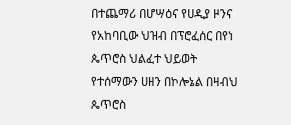በተጨማሪ በሆሣዕና የሀዲያ ዞንና የአከባቢው ህዝብ በፕሮፈሰር በየነ ጴጥሮስ ህልፈተ ህይወት የተሰማውን ሀዘን በኮሎኔል በዛብህ ጴጥሮስ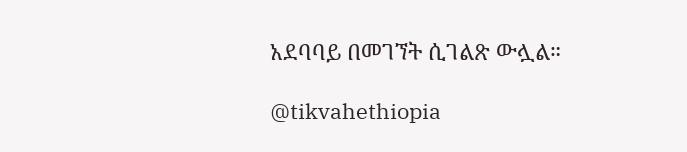አደባባይ በመገኘት ሲገልጽ ውሏል።

@tikvahethiopia